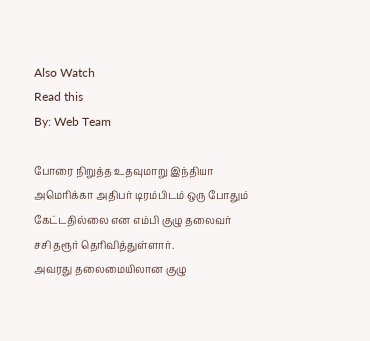Also Watch
Read this
By: Web Team

போரை நிறுத்த உதவுமாறு இந்தியா அமெரிக்கா அதிபர் டிரம்பிடம் ஒரு போதும் கேட்டதில்லை என எம்பி குழு தலைவர் சசி தரூர் தெரிவித்துள்ளார்.
அவரது தலைமையிலான குழு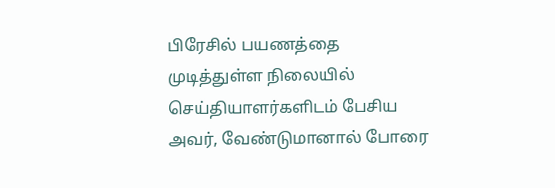பிரேசில் பயணத்தை முடித்துள்ள நிலையில் செய்தியாளர்களிடம் பேசிய அவர், வேண்டுமானால் போரை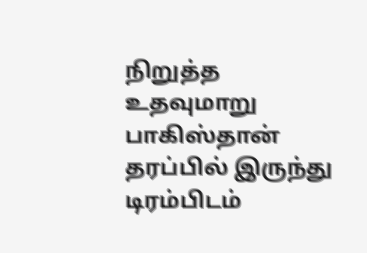நிறுத்த உதவுமாறு பாகிஸ்தான் தரப்பில் இருந்து டிரம்பிடம்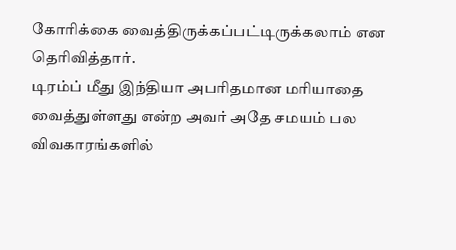கோரிக்கை வைத்திருக்கப்பட்டிருக்கலாம் என தெரிவித்தார்.
டிரம்ப் மீது இந்தியா அபரிதமான மரியாதை வைத்துள்ளது என்ற அவர் அதே சமயம் பல விவகாரங்களில்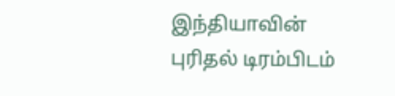இந்தியாவின் புரிதல் டிரம்பிடம்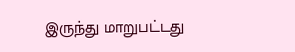இருந்து மாறுபட்டது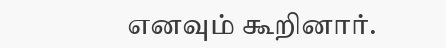எனவும் கூறினார்.